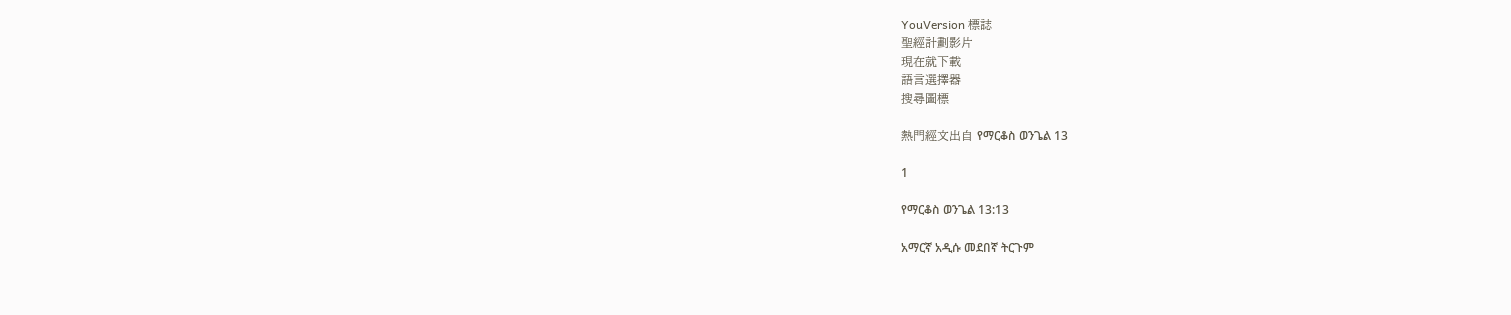YouVersion 標誌
聖經計劃影片
現在就下載
語言選擇器
搜尋圖標

熱門經文出自 የማርቆስ ወንጌል 13

1

የማርቆስ ወንጌል 13:13

አማርኛ አዲሱ መደበኛ ትርጉም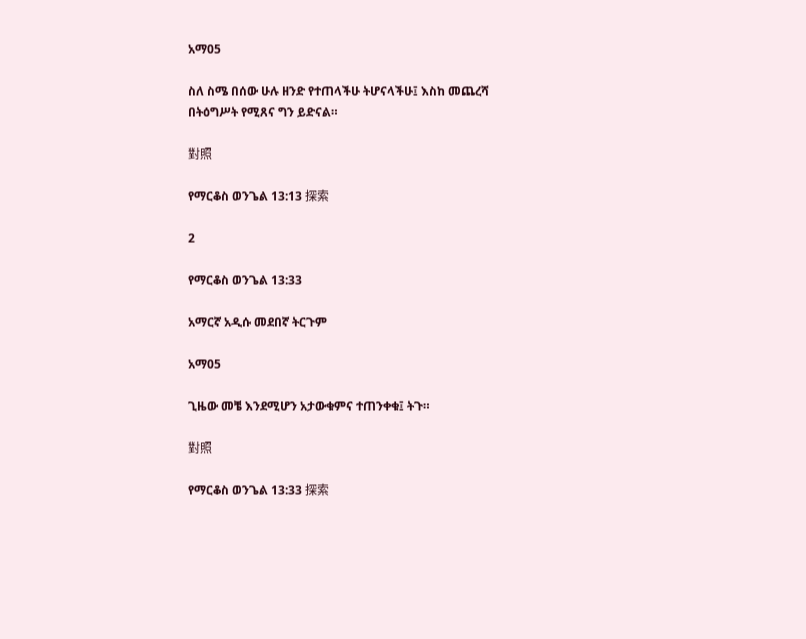አማ05

ስለ ስሜ በሰው ሁሉ ዘንድ የተጠላችሁ ትሆናላችሁ፤ እስከ መጨረሻ በትዕግሥት የሚጸና ግን ይድናል።

對照

የማርቆስ ወንጌል 13:13 探索

2

የማርቆስ ወንጌል 13:33

አማርኛ አዲሱ መደበኛ ትርጉም

አማ05

ጊዜው መቼ እንደሚሆን አታውቁምና ተጠንቀቁ፤ ትጉ።

對照

የማርቆስ ወንጌል 13:33 探索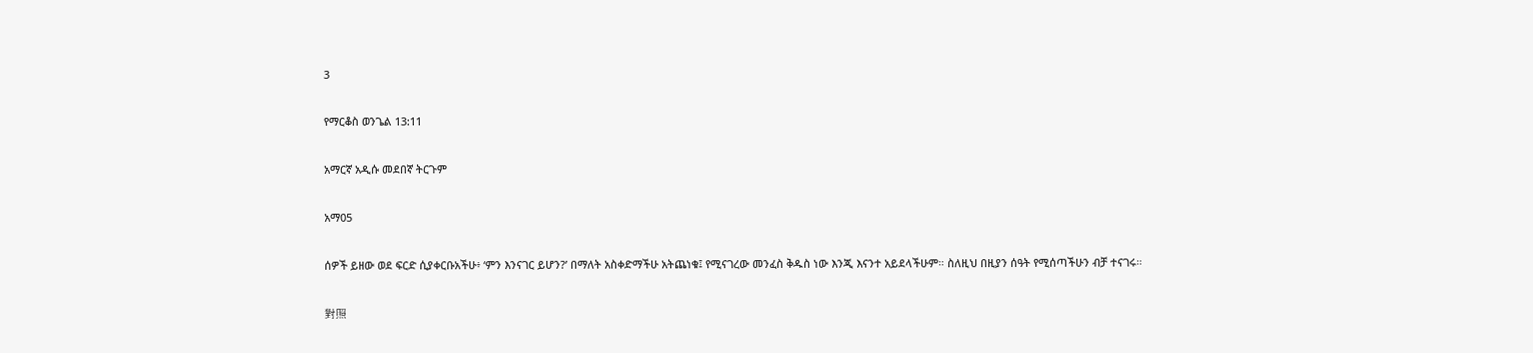3

የማርቆስ ወንጌል 13:11

አማርኛ አዲሱ መደበኛ ትርጉም

አማ05

ሰዎች ይዘው ወደ ፍርድ ሲያቀርቡአችሁ፥ ‘ምን እንናገር ይሆን?’ በማለት አስቀድማችሁ አትጨነቁ፤ የሚናገረው መንፈስ ቅዱስ ነው እንጂ እናንተ አይደላችሁም። ስለዚህ በዚያን ሰዓት የሚሰጣችሁን ብቻ ተናገሩ።

對照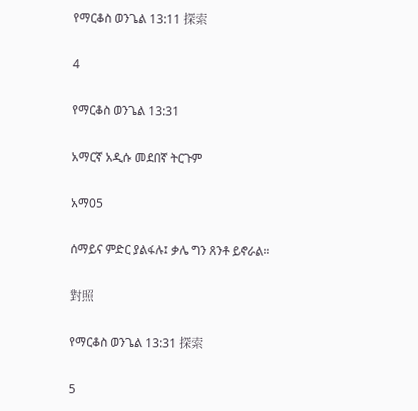የማርቆስ ወንጌል 13:11 探索

4

የማርቆስ ወንጌል 13:31

አማርኛ አዲሱ መደበኛ ትርጉም

አማ05

ሰማይና ምድር ያልፋሉ፤ ቃሌ ግን ጸንቶ ይኖራል።

對照

የማርቆስ ወንጌል 13:31 探索

5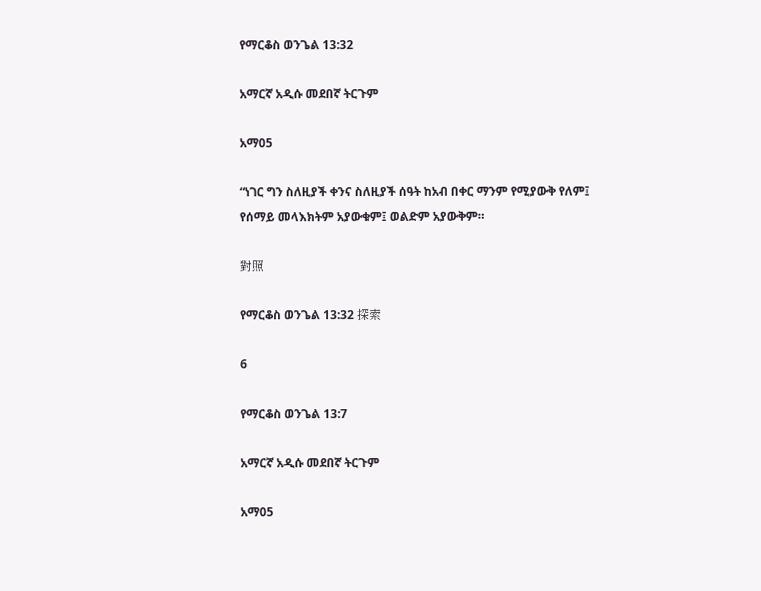የማርቆስ ወንጌል 13:32

አማርኛ አዲሱ መደበኛ ትርጉም

አማ05

“ነገር ግን ስለዚያች ቀንና ስለዚያች ሰዓት ከአብ በቀር ማንም የሚያውቅ የለም፤ የሰማይ መላእክትም አያውቁም፤ ወልድም አያውቅም።

對照

የማርቆስ ወንጌል 13:32 探索

6

የማርቆስ ወንጌል 13:7

አማርኛ አዲሱ መደበኛ ትርጉም

አማ05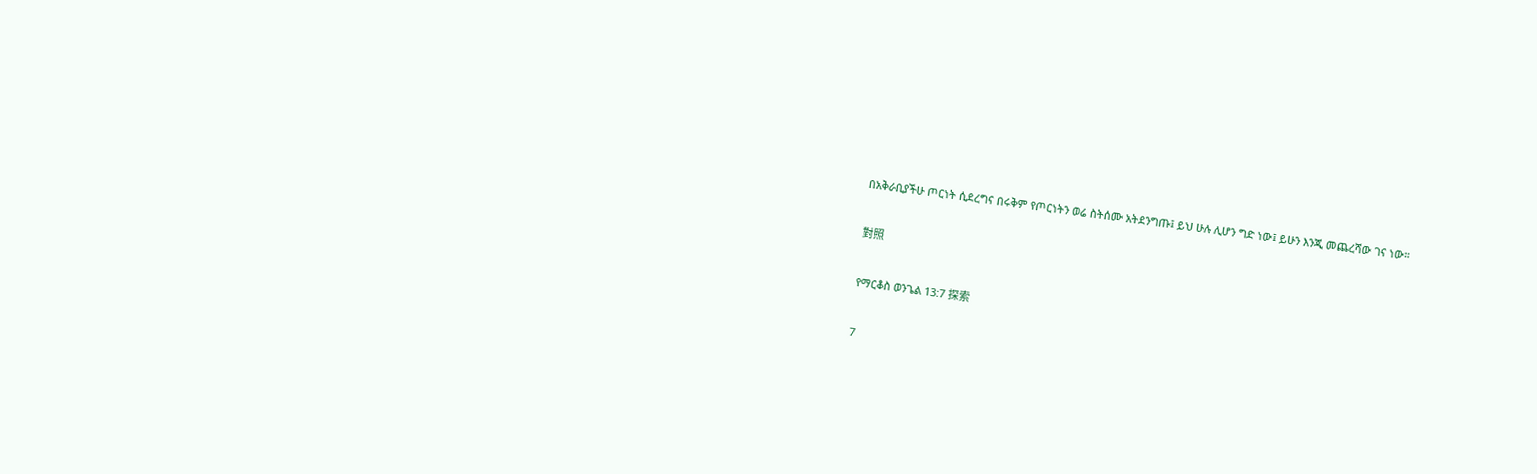በአቅራቢያችሁ ጦርነት ሲደረግና በሩቅም የጦርነትን ወሬ ስትሰሙ አትደንግጡ፤ ይህ ሁሉ ሊሆን ግድ ነው፤ ይሁን እንጂ መጨረሻው ገና ነው።

對照

የማርቆስ ወንጌል 13:7 探索

7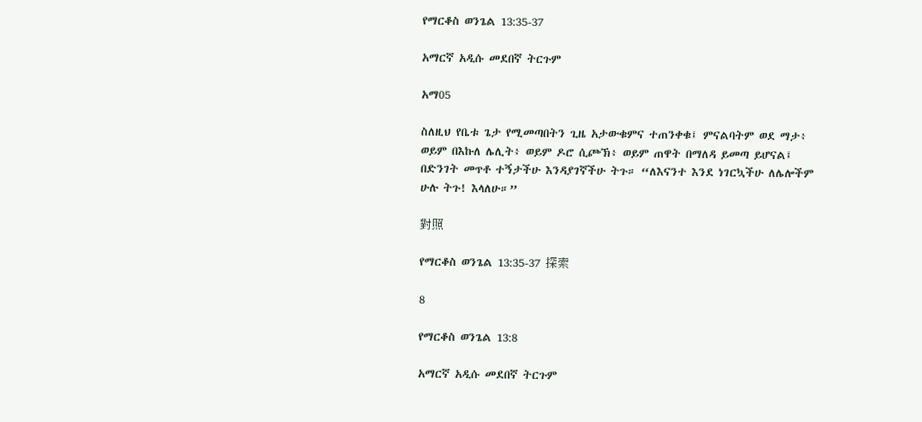የማርቆስ ወንጌል 13:35-37

አማርኛ አዲሱ መደበኛ ትርጉም

አማ05

ስለዚህ የቤቱ ጌታ የሚመጣበትን ጊዜ አታውቁምና ተጠንቀቁ፤ ምናልባትም ወደ ማታ፥ ወይም በእኩለ ሌሊት፥ ወይም ዶሮ ሲጮኽ፥ ወይም ጠዋት በማለዳ ይመጣ ይሆናል፤ በድንገት መጥቶ ተኝታችሁ እንዳያገኛችሁ ትጉ። “ለእናንተ እንደ ነገርኳችሁ ለሌሎችም ሁሉ ትጉ! እላለሁ።”

對照

የማርቆስ ወንጌል 13:35-37 探索

8

የማርቆስ ወንጌል 13:8

አማርኛ አዲሱ መደበኛ ትርጉም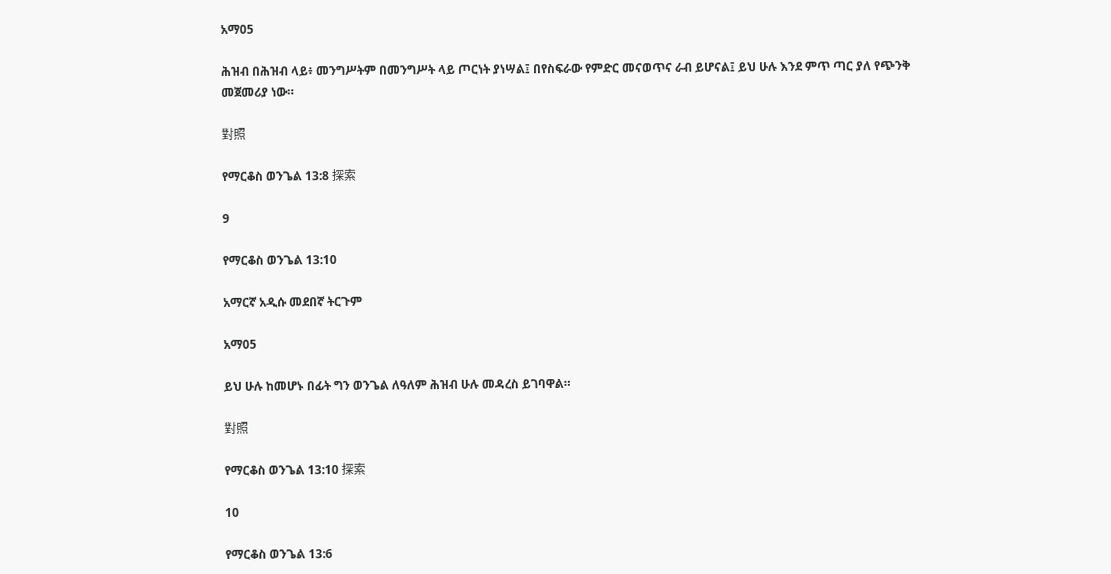አማ05

ሕዝብ በሕዝብ ላይ፥ መንግሥትም በመንግሥት ላይ ጦርነት ያነሣል፤ በየስፍራው የምድር መናወጥና ራብ ይሆናል፤ ይህ ሁሉ እንደ ምጥ ጣር ያለ የጭንቅ መጀመሪያ ነው።

對照

የማርቆስ ወንጌል 13:8 探索

9

የማርቆስ ወንጌል 13:10

አማርኛ አዲሱ መደበኛ ትርጉም

አማ05

ይህ ሁሉ ከመሆኑ በፊት ግን ወንጌል ለዓለም ሕዝብ ሁሉ መዳረስ ይገባዋል።

對照

የማርቆስ ወንጌል 13:10 探索

10

የማርቆስ ወንጌል 13:6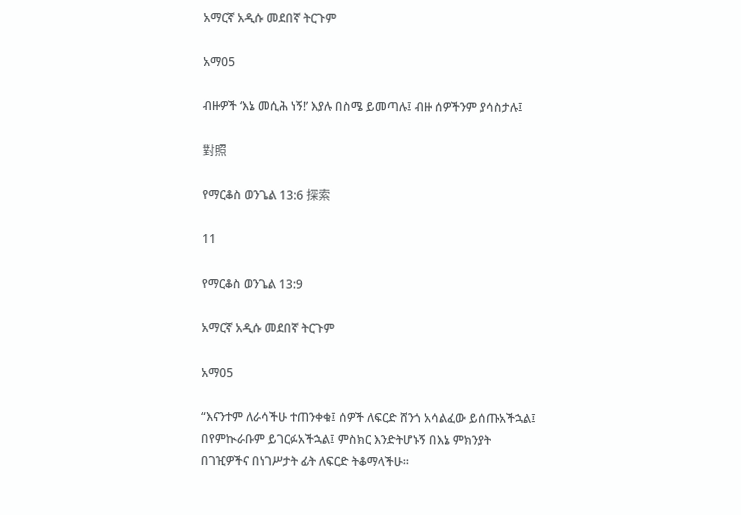አማርኛ አዲሱ መደበኛ ትርጉም

አማ05

ብዙዎች ‘እኔ መሲሕ ነኝ!’ እያሉ በስሜ ይመጣሉ፤ ብዙ ሰዎችንም ያሳስታሉ፤

對照

የማርቆስ ወንጌል 13:6 探索

11

የማርቆስ ወንጌል 13:9

አማርኛ አዲሱ መደበኛ ትርጉም

አማ05

“እናንተም ለራሳችሁ ተጠንቀቁ፤ ሰዎች ለፍርድ ሸንጎ አሳልፈው ይሰጡአችኋል፤ በየምኲራቡም ይገርፉአችኋል፤ ምስክር እንድትሆኑኝ በእኔ ምክንያት በገዢዎችና በነገሥታት ፊት ለፍርድ ትቆማላችሁ።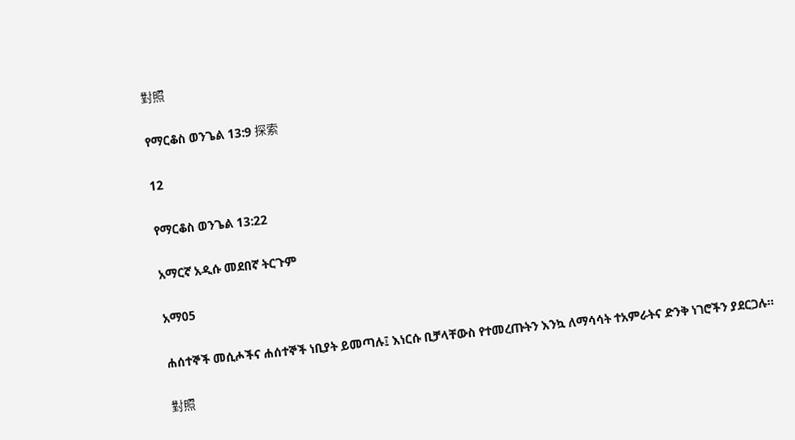對照

የማርቆስ ወንጌል 13:9 探索

12

የማርቆስ ወንጌል 13:22

አማርኛ አዲሱ መደበኛ ትርጉም

አማ05

ሐሰተኞች መሲሖችና ሐሰተኞች ነቢያት ይመጣሉ፤ እነርሱ ቢቻላቸውስ የተመረጡትን እንኳ ለማሳሳት ተአምራትና ድንቅ ነገሮችን ያደርጋሉ።

對照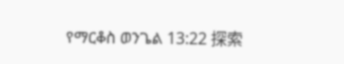የማርቆስ ወንጌል 13:22 探索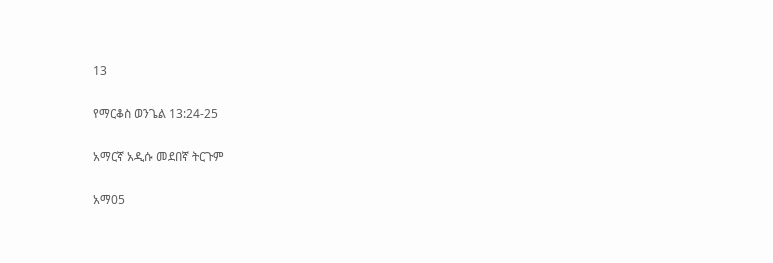13

የማርቆስ ወንጌል 13:24-25

አማርኛ አዲሱ መደበኛ ትርጉም

አማ05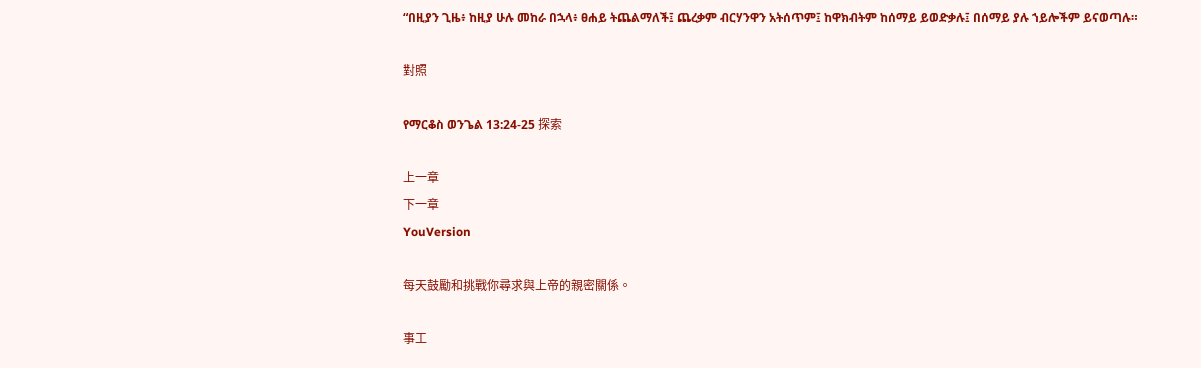“በዚያን ጊዜ፥ ከዚያ ሁሉ መከራ በኋላ፥ ፀሐይ ትጨልማለች፤ ጨረቃም ብርሃንዋን አትሰጥም፤ ከዋክብትም ከሰማይ ይወድቃሉ፤ በሰማይ ያሉ ኀይሎችም ይናወጣሉ።

對照

የማርቆስ ወንጌል 13:24-25 探索

上一章
下一章
YouVersion

每天鼓勵和挑戰你尋求與上帝的親密關係。

事工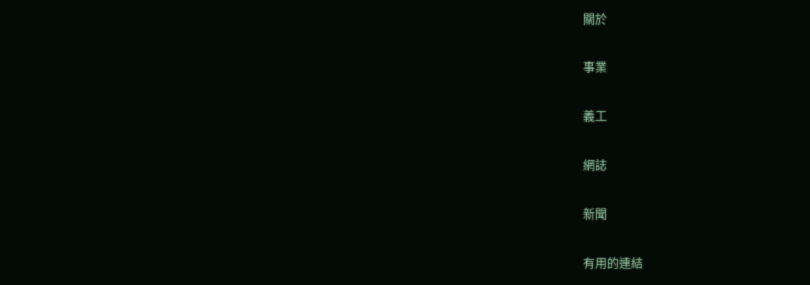關於

事業

義工

網誌

新聞

有用的連結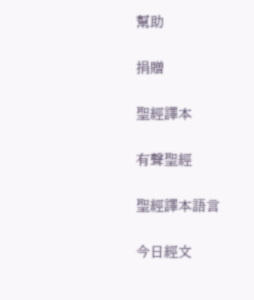幫助

捐贈

聖經譯本

有聲聖經

聖經譯本語言

今日經文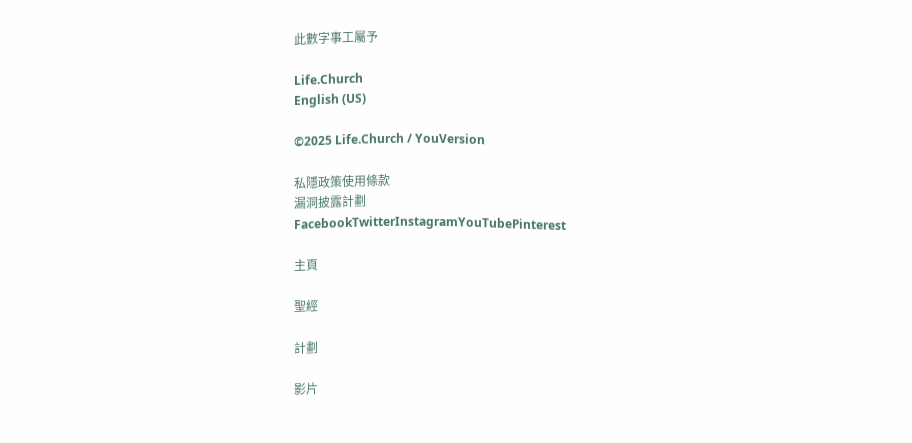此數字事工屬予

Life.Church
English (US)

©2025 Life.Church / YouVersion

私隱政策使用條款
漏洞披露計劃
FacebookTwitterInstagramYouTubePinterest

主頁

聖經

計劃

影片